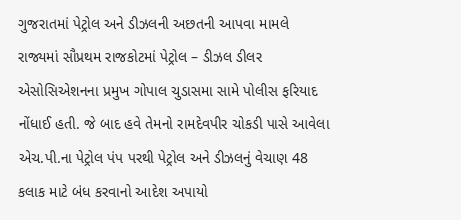ગુજરાતમાં પેટ્રોલ અને ડીઝલની અછતની આપવા મામલે રાજ્યમાં સૌપ્રથમ રાજકોટમાં પેટ્રોલ – ડીઝલ ડીલર એસોસિએશનના પ્રમુખ ગોપાલ ચુડાસમા સામે પોલીસ ફરિયાદ નોંધાઈ હતી. જે બાદ હવે તેમનો રામદેવપીર ચોકડી પાસે આવેલા એચ.પી.ના પેટ્રોલ પંપ પરથી પેટ્રોલ અને ડીઝલનું વેચાણ 48 કલાક માટે બંધ કરવાનો આદેશ અપાયો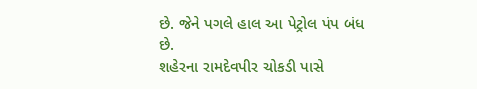છે. જેને પગલે હાલ આ પેટ્રોલ પંપ બંધ છે.
શહેરના રામદેવપીર ચોકડી પાસે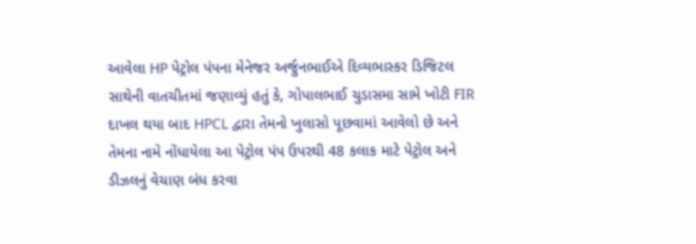આવેલા HP પેટ્રોલ પંપના મેનેજર અર્જુનભાઈએ દિવ્યભાસ્કર ડિજિટલ સાથેની વાતચીતમાં જણાવ્યું હતું કે, ગોપાલભાઈ ચુડાસમા સામે ખોટી FIR દાખલ થયા બાદ HPCL દ્વારા તેમનો ખુલાસો પૂછવામાં આવેલો છે અને તેમના નામે નોંધાયેલા આ પેટ્રોલ પંપ ઉપરથી 48 કલાક માટે પેટ્રોલ અને ડીઝલનું વેચાણ બંધ કરવા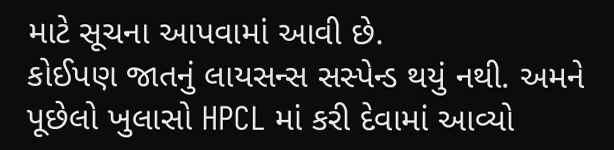માટે સૂચના આપવામાં આવી છે.
કોઈપણ જાતનું લાયસન્સ સસ્પેન્ડ થયું નથી. અમને પૂછેલો ખુલાસો HPCL માં કરી દેવામાં આવ્યો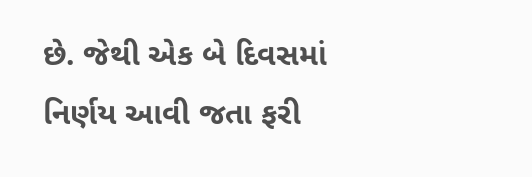છે. જેથી એક બે દિવસમાં નિર્ણય આવી જતા ફરી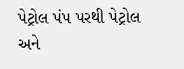પેટ્રોલ પંપ પરથી પેટ્રોલ અને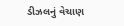ડીઝલનું વેચાણ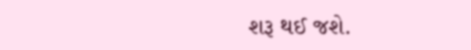શરૂ થઈ જશે.